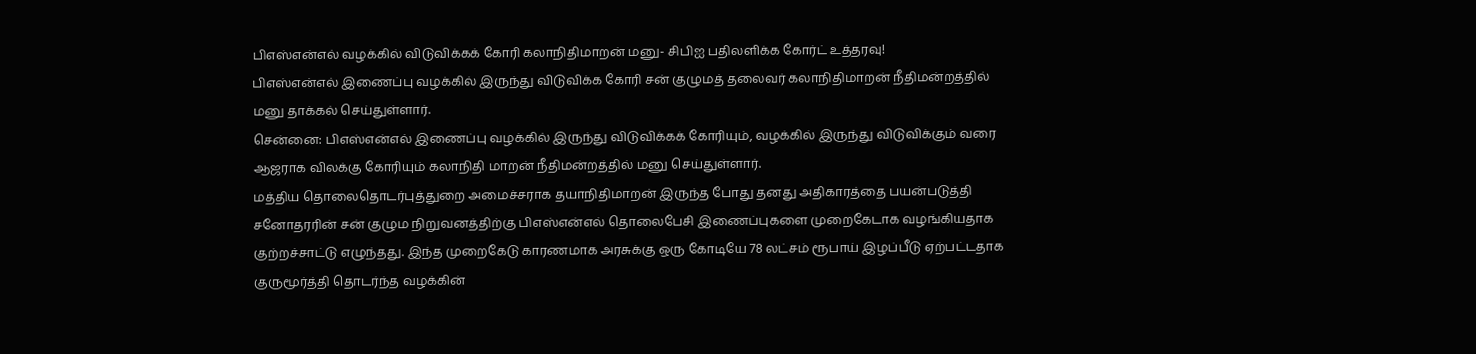பிஎஸ்என்எல் வழக்கில் விடுவிக்கக் கோரி கலாநிதிமாறன் மனு- சிபிஐ பதிலளிக்க கோர்ட் உத்தரவு!
பிஎஸ்என்எல் இணைப்பு வழக்கில் இருந்து விடுவிக்க கோரி சன் குழுமத் தலைவர் கலாநிதிமாறன் நீதிமன்றத்தில் மனு தாக்கல் செய்துள்ளார்.
சென்னை: பிஎஸ்என்எல் இணைப்பு வழக்கில் இருந்து விடுவிக்கக் கோரியும், வழக்கில் இருந்து விடுவிக்கும் வரை ஆஜராக விலக்கு கோரியும் கலாநிதி மாறன் நீதிமன்றத்தில் மனு செய்துள்ளார்.
மத்திய தொலைதொடர்புத்துறை அமைச்சராக தயாநிதிமாறன் இருந்த போது தனது அதிகாரத்தை பயன்படுத்தி சனோதரரின் சன் குழும நிறுவனத்திற்கு பிஎஸ்என்எல் தொலைபேசி இணைப்புகளை முறைகேடாக வழங்கியதாக குற்றச்சாட்டு எழுந்தது. இந்த முறைகேடு காரணமாக அரசுக்கு ஒரு கோடியே 78 லட்சம் ரூபாய் இழப்பீடு ஏற்பட்டதாக குருமூர்த்தி தொடர்ந்த வழக்கின்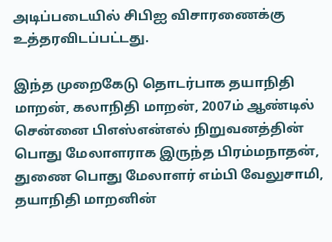அடிப்படையில் சிபிஐ விசாரணைக்கு உத்தரவிடப்பட்டது.

இந்த முறைகேடு தொடர்பாக தயாநிதி மாறன், கலாநிதி மாறன், 2007ம் ஆண்டில் சென்னை பிஎஸ்என்எல் நிறுவனத்தின் பொது மேலாளராக இருந்த பிரம்மநாதன், துணை பொது மேலாளர் எம்பி வேலுசாமி, தயாநிதி மாறனின்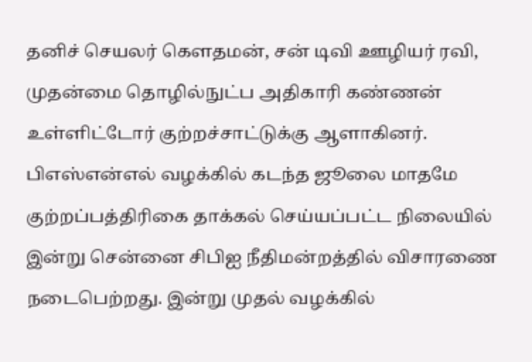தனிச் செயலர் கௌதமன், சன் டிவி ஊழியர் ரவி, முதன்மை தொழில்நுட்ப அதிகாரி கண்ணன் உள்ளிட்டோர் குற்றச்சாட்டுக்கு ஆளாகினர்.
பிஎஸ்என்எல் வழக்கில் கடந்த ஜூலை மாதமே குற்றப்பத்திரிகை தாக்கல் செய்யப்பட்ட நிலையில் இன்று சென்னை சிபிஐ நீதிமன்றத்தில் விசாரணை நடைபெற்றது. இன்று முதல் வழக்கில்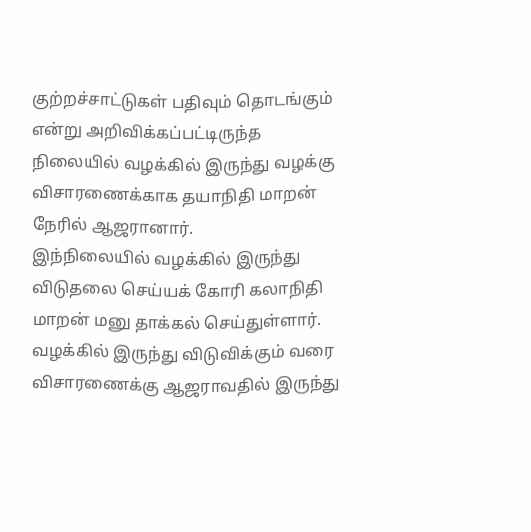குற்றச்சாட்டுகள் பதிவும் தொடங்கும் என்று அறிவிக்கப்பட்டிருந்த நிலையில் வழக்கில் இருந்து வழக்கு விசாரணைக்காக தயாநிதி மாறன் நேரில் ஆஜரானார்.
இந்நிலையில் வழக்கில் இருந்து விடுதலை செய்யக் கோரி கலாநிதி மாறன் மனு தாக்கல் செய்துள்ளார். வழக்கில் இருந்து விடுவிக்கும் வரை விசாரணைக்கு ஆஜராவதில் இருந்து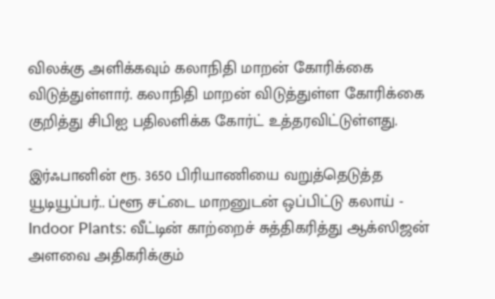விலக்கு அளிக்கவும் கலாநிதி மாறன் கோரிக்கை விடுத்துள்ளார். கலாநிதி மாறன் விடுத்துள்ள கோரிக்கை குறித்து சிபிஐ பதிலளிக்க கோர்ட் உத்தரவிட்டுள்ளது.
-
இர்ஃபானின் ரூ. 3650 பிரியாணியை வறுத்தெடுத்த யூடியூப்பர்.. ப்ளூ சட்டை மாறனுடன் ஒப்பிட்டு கலாய் -
Indoor Plants: வீட்டின் காற்றைச் சுத்திகரித்து ஆக்ஸிஜன் அளவை அதிகரிக்கும்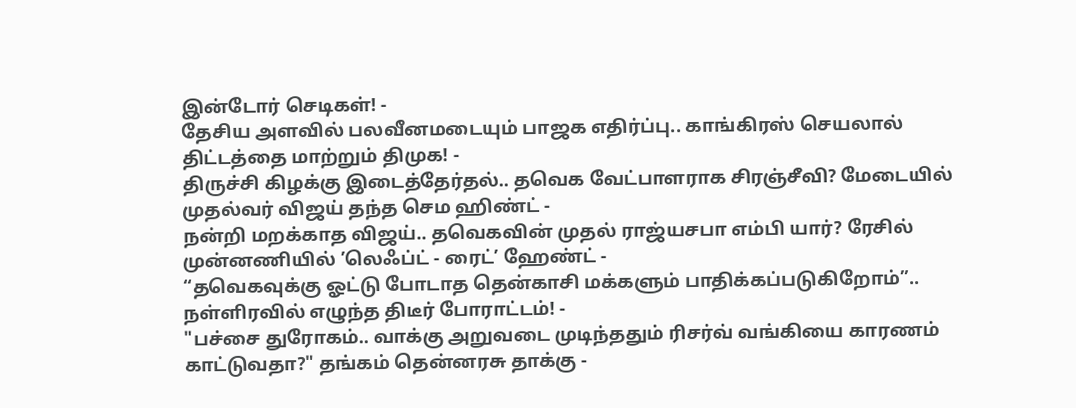இன்டோர் செடிகள்! -
தேசிய அளவில் பலவீனமடையும் பாஜக எதிர்ப்பு.. காங்கிரஸ் செயலால் திட்டத்தை மாற்றும் திமுக! -
திருச்சி கிழக்கு இடைத்தேர்தல்.. தவெக வேட்பாளராக சிரஞ்சீவி? மேடையில் முதல்வர் விஜய் தந்த செம ஹிண்ட் -
நன்றி மறக்காத விஜய்.. தவெகவின் முதல் ராஜ்யசபா எம்பி யார்? ரேசில் முன்னணியில் ’லெஃப்ட் - ரைட்’ ஹேண்ட் -
“தவெகவுக்கு ஓட்டு போடாத தென்காசி மக்களும் பாதிக்கப்படுகிறோம்”.. நள்ளிரவில் எழுந்த திடீர் போராட்டம்! -
"பச்சை துரோகம்.. வாக்கு அறுவடை முடிந்ததும் ரிசர்வ் வங்கியை காரணம் காட்டுவதா?" தங்கம் தென்னரசு தாக்கு -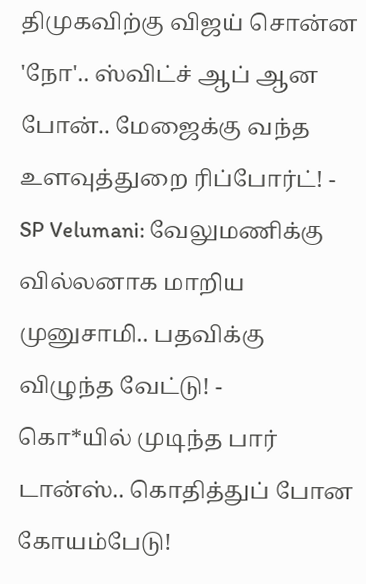திமுகவிற்கு விஜய் சொன்ன 'நோ'.. ஸ்விட்ச் ஆப் ஆன போன்.. மேஜைக்கு வந்த உளவுத்துறை ரிப்போர்ட்! -
SP Velumani: வேலுமணிக்கு வில்லனாக மாறிய முனுசாமி.. பதவிக்கு விழுந்த வேட்டு! -
கொ*யில் முடிந்த பார் டான்ஸ்.. கொதித்துப் போன கோயம்பேடு!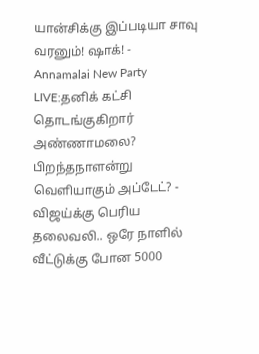யான்சிக்கு இப்படியா சாவு வரனும்! ஷாக்! -
Annamalai New Party LIVE:தனிக் கட்சி தொடங்குகிறார் அண்ணாமலை? பிறந்தநாளன்று வெளியாகும் அப்டேட்? -
விஜய்க்கு பெரிய தலைவலி.. ஒரே நாளில் வீட்டுக்கு போன 5000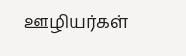ஊழியர்கள்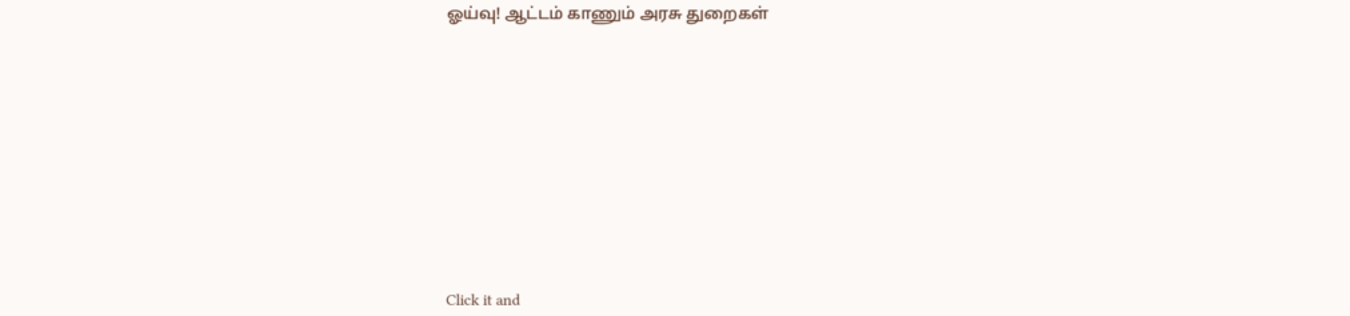ஓய்வு! ஆட்டம் காணும் அரசு துறைகள்












Click it and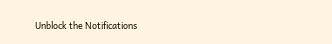Unblock the Notifications